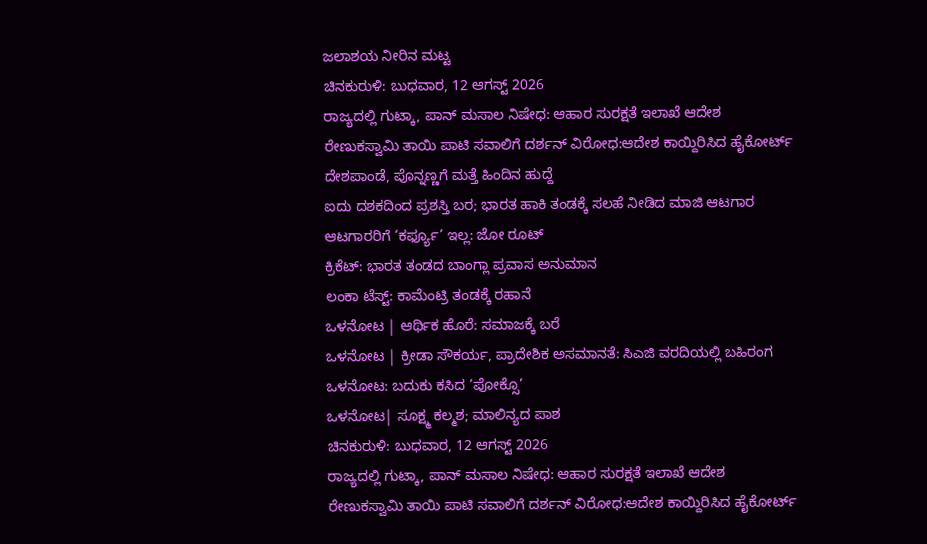ಜಲಾಶಯ ನೀರಿನ ಮಟ್ಟ
ಚಿನಕುರುಳಿ: ಬುಧವಾರ, 12 ಆಗಸ್ಟ್ 2026
ರಾಜ್ಯದಲ್ಲಿ ಗುಟ್ಕಾ, ಪಾನ್ ಮಸಾಲ ನಿಷೇಧ: ಆಹಾರ ಸುರಕ್ಷತೆ ಇಲಾಖೆ ಆದೇಶ
ರೇಣುಕಸ್ವಾಮಿ ತಾಯಿ ಪಾಟಿ ಸವಾಲಿಗೆ ದರ್ಶನ್ ವಿರೋಧ:ಆದೇಶ ಕಾಯ್ದಿರಿಸಿದ ಹೈಕೋರ್ಟ್
ದೇಶಪಾಂಡೆ, ಪೊನ್ನಣ್ಣಗೆ ಮತ್ತೆ ಹಿಂದಿನ ಹುದ್ದೆ
ಐದು ದಶಕದಿಂದ ಪ್ರಶಸ್ತಿ ಬರ; ಭಾರತ ಹಾಕಿ ತಂಡಕ್ಕೆ ಸಲಹೆ ನೀಡಿದ ಮಾಜಿ ಆಟಗಾರ
ಆಟಗಾರರಿಗೆ ‘ಕರ್ಫ್ಯೂ’ ಇಲ್ಲ: ಜೋ ರೂಟ್
ಕ್ರಿಕೆಟ್: ಭಾರತ ತಂಡದ ಬಾಂಗ್ಲಾ ಪ್ರವಾಸ ಅನುಮಾನ
ಲಂಕಾ ಟೆಸ್ಟ್: ಕಾಮೆಂಟ್ರಿ ತಂಡಕ್ಕೆ ರಹಾನೆ
ಒಳನೋಟ | ಆರ್ಥಿಕ ಹೊರೆ: ಸಮಾಜಕ್ಕೆ ಬರೆ
ಒಳನೋಟ | ಕ್ರೀಡಾ ಸೌಕರ್ಯ, ಪ್ರಾದೇಶಿಕ ಅಸಮಾನತೆ: ಸಿಎಜಿ ವರದಿಯಲ್ಲಿ ಬಹಿರಂಗ
ಒಳನೋಟ: ಬದುಕು ಕಸಿದ ‘ಪೋಕ್ಸೊ’
ಒಳನೋಟ| ಸೂಕ್ಷ್ಮ ಕಲ್ಮಶ; ಮಾಲಿನ್ಯದ ಪಾಶ
ಚಿನಕುರುಳಿ: ಬುಧವಾರ, 12 ಆಗಸ್ಟ್ 2026
ರಾಜ್ಯದಲ್ಲಿ ಗುಟ್ಕಾ, ಪಾನ್ ಮಸಾಲ ನಿಷೇಧ: ಆಹಾರ ಸುರಕ್ಷತೆ ಇಲಾಖೆ ಆದೇಶ
ರೇಣುಕಸ್ವಾಮಿ ತಾಯಿ ಪಾಟಿ ಸವಾಲಿಗೆ ದರ್ಶನ್ ವಿರೋಧ:ಆದೇಶ ಕಾಯ್ದಿರಿಸಿದ ಹೈಕೋರ್ಟ್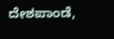ದೇಶಪಾಂಡೆ,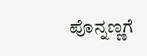ಪೊನ್ನಣ್ಣಗೆ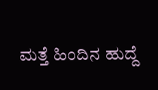ಮತ್ತೆ ಹಿಂದಿನ ಹುದ್ದೆ